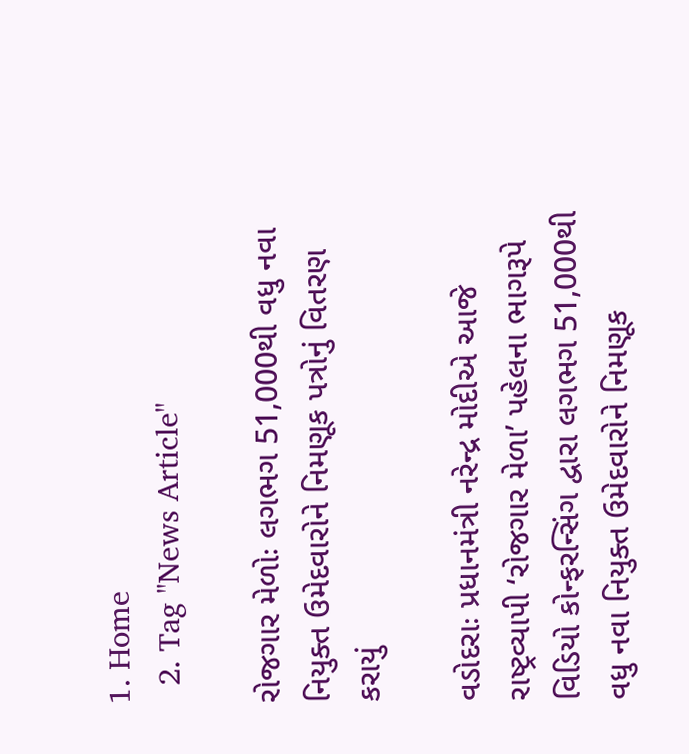1. Home
  2. Tag "News Article"

રોજગાર મેળોઃ લગભગ 51,000થી વધુ નવા નિયુક્ત ઉમેદવારોને નિમણૂક પત્રોનું વિતરણ કરાયું

વડોદરાઃ પ્રધાનમંત્રી નરેન્દ્ર મોદીએ આજે રાષ્ટ્રવ્યાપી ‘રોજગાર મેળા’ પહેલના ભાગરૂપે વિડિયો કોન્ફરન્સિંગ દ્વારા લગભગ 51,000થી વધુ નવા નિયુક્ત ઉમેદવારોને નિમણૂક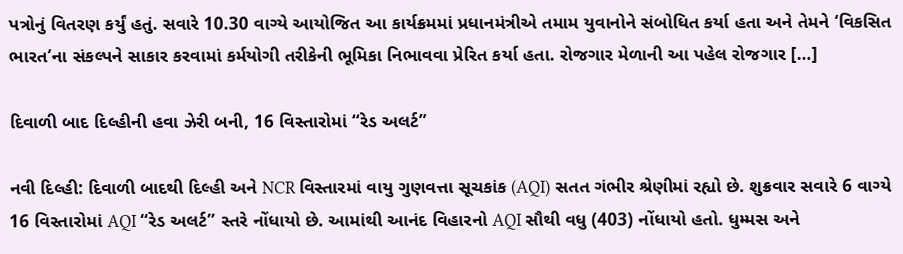પત્રોનું વિતરણ કર્યું હતું. સવારે 10.30 વાગ્યે આયોજિત આ કાર્યક્રમમાં પ્રધાનમંત્રીએ તમામ યુવાનોને સંબોધિત કર્યા હતા અને તેમને ‘વિકસિત ભારત’ના સંકલ્પને સાકાર કરવામાં કર્મયોગી તરીકેની ભૂમિકા નિભાવવા પ્રેરિત કર્યા હતા. રોજગાર મેળાની આ પહેલ રોજગાર […]

દિવાળી બાદ દિલ્હીની હવા ઝેરી બની, 16 વિસ્તારોમાં “રેડ અલર્ટ”

નવી દિલ્હી: દિવાળી બાદથી દિલ્હી અને NCR વિસ્તારમાં વાયુ ગુણવત્તા સૂચકાંક (AQI) સતત ગંભીર શ્રેણીમાં રહ્યો છે. શુક્રવાર સવારે 6 વાગ્યે 16 વિસ્તારોમાં AQI “રેડ અલર્ટ” સ્તરે નોંધાયો છે. આમાંથી આનંદ વિહારનો AQI સૌથી વધુ (403) નોંધાયો હતો. ધુમ્મસ અને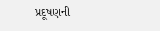પ્રદૂષણની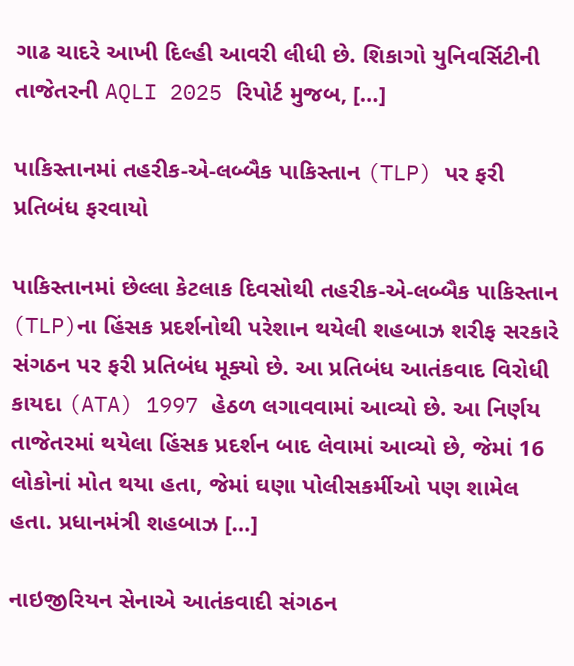ગાઢ ચાદરે આખી દિલ્હી આવરી લીધી છે. શિકાગો યુનિવર્સિટીની તાજેતરની AQLI 2025 રિપોર્ટ મુજબ, […]

પાકિસ્તાનમાં તહરીક-એ-લબ્બૈક પાકિસ્તાન (TLP) પર ફરી પ્રતિબંધ ફરવાયો

પાકિસ્તાનમાં છેલ્લા કેટલાક દિવસોથી તહરીક-એ-લબ્બૈક પાકિસ્તાન (TLP)ના હિંસક પ્રદર્શનોથી પરેશાન થયેલી શહબાઝ શરીફ સરકારે સંગઠન પર ફરી પ્રતિબંધ મૂક્યો છે. આ પ્રતિબંધ આતંકવાદ વિરોધી કાયદા (ATA) 1997 હેઠળ લગાવવામાં આવ્યો છે. આ નિર્ણય તાજેતરમાં થયેલા હિંસક પ્રદર્શન બાદ લેવામાં આવ્યો છે, જેમાં 16 લોકોનાં મોત થયા હતા, જેમાં ઘણા પોલીસકર્મીઓ પણ શામેલ હતા. પ્રધાનમંત્રી શહબાઝ […]

નાઇજીરિયન સેનાએ આતંકવાદી સંગઠન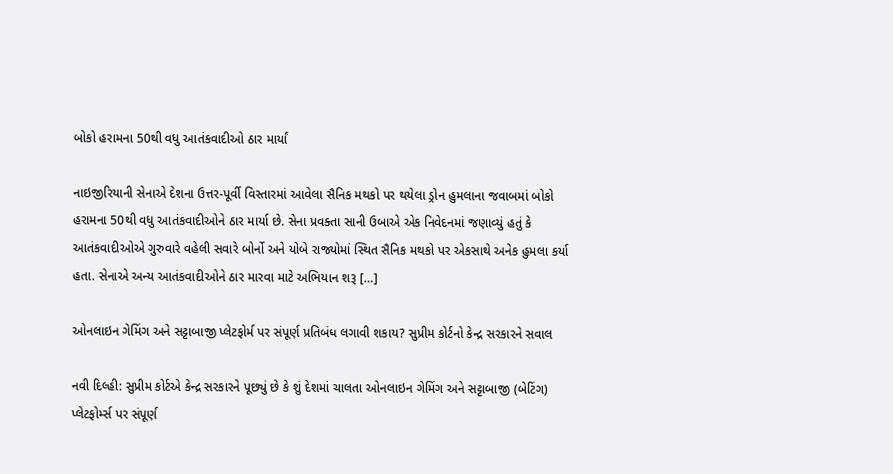બોકો હરામના 50થી વધુ આતંકવાદીઓ ઠાર માર્યાં

નાઇજીરિયાની સેનાએ દેશના ઉત્તર-પૂર્વી વિસ્તારમાં આવેલા સૈનિક મથકો પર થયેલા ડ્રોન હુમલાના જવાબમાં બોકો હરામના 50થી વધુ આતંકવાદીઓને ઠાર માર્યા છે. સેના પ્રવક્તા સાની ઉબાએ એક નિવેદનમાં જણાવ્યું હતું કે આતંકવાદીઓએ ગુરુવારે વહેલી સવારે બોર્નો અને યોબે રાજ્યોમાં સ્થિત સૈનિક મથકો પર એકસાથે અનેક હુમલા કર્યા હતા. સેનાએ અન્ય આતંકવાદીઓને ઠાર મારવા માટે અભિયાન શરૂ […]

ઓનલાઇન ગેમિંગ અને સટ્ટાબાજી પ્લેટફોર્મ પર સંપૂર્ણ પ્રતિબંધ લગાવી શકાય? સુપ્રીમ કોર્ટનો કેન્દ્ર સરકારને સવાલ

નવી દિલ્હી: સુપ્રીમ કોર્ટએ કેન્દ્ર સરકારને પૂછ્યું છે કે શું દેશમાં ચાલતા ઓનલાઇન ગેમિંગ અને સટ્ટાબાજી (બેટિંગ) પ્લેટફોર્મ્સ પર સંપૂર્ણ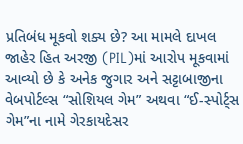પ્રતિબંધ મૂકવો શક્ય છે? આ મામલે દાખલ જાહેર હિત અરજી (PIL)માં આરોપ મૂકવામાં આવ્યો છે કે અનેક જુગાર અને સટ્ટાબાજીના વેબપોર્ટલ્સ “સોશિયલ ગેમ” અથવા “ઈ-સ્પોર્ટ્સ ગેમ”ના નામે ગેરકાયદેસર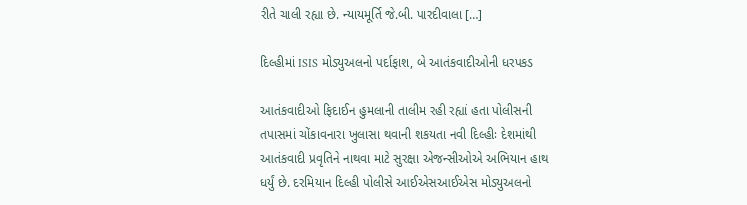રીતે ચાલી રહ્યા છે. ન્યાયમૂર્તિ જે.બી. પારદીવાલા […]

દિલ્હીમાં ISIS મોડ્યુઅલનો પર્દાફાશ, બે આતંકવાદીઓની ધરપકડ

આતંકવાદીઓ ફિદાઈન હુમલાની તાલીમ રહી રહ્યાં હતા પોલીસની તપાસમાં ચોંકાવનારા ખુલાસા થવાની શકયતા નવી દિલ્હીઃ દેશમાંથી આતંકવાદી પ્રવૃતિને નાથવા માટે સુરક્ષા એજન્સીઓએ અભિયાન હાથ ધર્યું છે. દરમિયાન દિલ્હી પોલીસે આઈએસઆઈએસ મોડ્યુઅલનો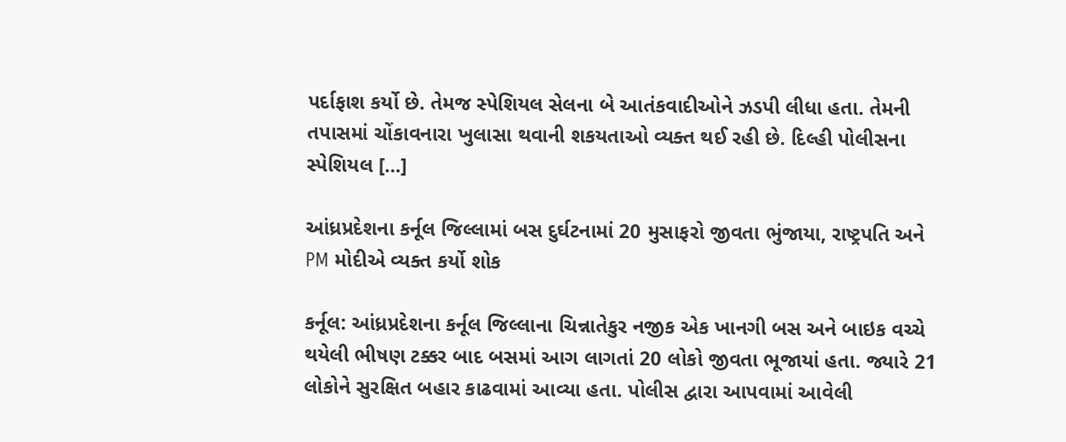પર્દાફાશ કર્યો છે. તેમજ સ્પેશિયલ સેલના બે આતંકવાદીઓને ઝડપી લીધા હતા. તેમની તપાસમાં ચોંકાવનારા ખુલાસા થવાની શકયતાઓ વ્યક્ત થઈ રહી છે. દિલ્હી પોલીસના સ્પેશિયલ […]

આંધ્રપ્રદેશના કર્નૂલ જિલ્લામાં બસ દુર્ઘટનામાં 20 મુસાફરો જીવતા ભુંજાયા, રાષ્ટ્રપતિ અને PM મોદીએ વ્યક્ત કર્યો શોક

કર્નૂલ: આંધ્રપ્રદેશના કર્નૂલ જિલ્લાના ચિન્નાતેકુર નજીક એક ખાનગી બસ અને બાઇક વચ્ચે થયેલી ભીષણ ટક્કર બાદ બસમાં આગ લાગતાં 20 લોકો જીવતા ભૂજાયાં હતા. જ્યારે 21 લોકોને સુરક્ષિત બહાર કાઢવામાં આવ્યા હતા. પોલીસ દ્વારા આપવામાં આવેલી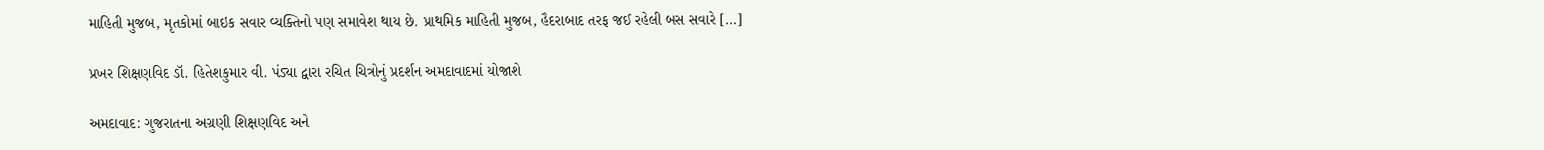માહિતી મુજબ, મૃતકોમાં બાઇક સવાર વ્યક્તિનો પણ સમાવેશ થાય છે. પ્રાથમિક માહિતી મુજબ, હૈદરાબાદ તરફ જઈ રહેલી બસ સવારે […]

પ્રખર શિક્ષણવિદ ડૉ. હિતેશકુમાર વી. પંડ્યા દ્વારા રચિત ચિત્રોનું પ્રદર્શન અમદાવાદમાં યોજાશે

અમદાવાદ: ગુજરાતના અગ્રણી શિક્ષણવિદ અને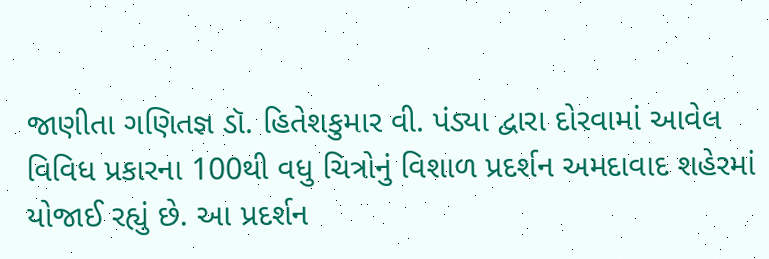જાણીતા ગણિતજ્ઞ ડૉ. હિતેશકુમાર વી. પંડ્યા દ્વારા દોરવામાં આવેલ વિવિધ પ્રકારના 100થી વધુ ચિત્રોનું વિશાળ પ્રદર્શન અમદાવાદ શહેરમાં યોજાઈ રહ્યું છે. આ પ્રદર્શન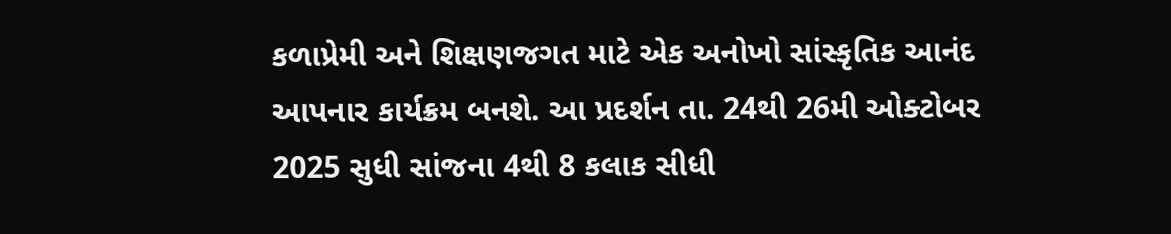કળાપ્રેમી અને શિક્ષણજગત માટે એક અનોખો સાંસ્કૃતિક આનંદ આપનાર કાર્યક્રમ બનશે. આ પ્રદર્શન તા. 24થી 26મી ઓક્ટોબર 2025 સુધી સાંજના 4થી 8 કલાક સીધી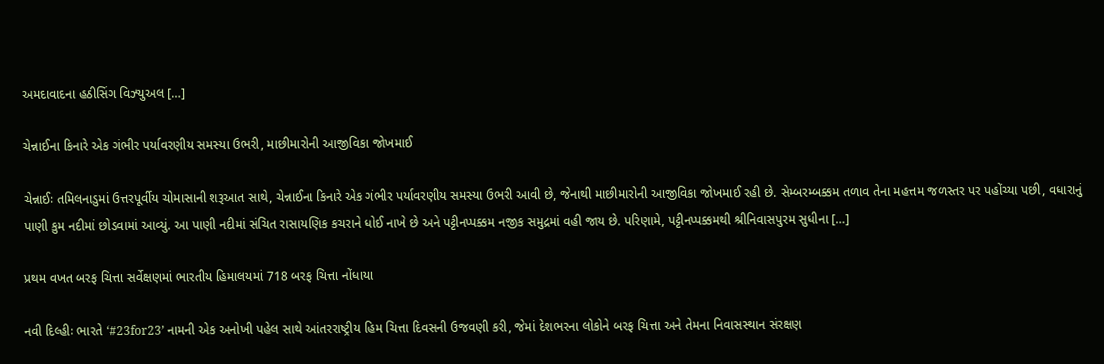અમદાવાદના હઠીસિંગ વિઝ્યુઅલ […]

ચેન્નાઈના કિનારે એક ગંભીર પર્યાવરણીય સમસ્યા ઉભરી, માછીમારોની આજીવિકા જોખમાઈ

ચેન્નાઈઃ તમિલનાડુમાં ઉત્તરપૂર્વીય ચોમાસાની શરૂઆત સાથે, ચેન્નાઈના કિનારે એક ગંભીર પર્યાવરણીય સમસ્યા ઉભરી આવી છે, જેનાથી માછીમારોની આજીવિકા જોખમાઈ રહી છે. સેમ્બરમ્બક્કમ તળાવ તેના મહત્તમ જળસ્તર પર પહોંચ્યા પછી, વધારાનું પાણી કુમ નદીમાં છોડવામાં આવ્યું. આ પાણી નદીમાં સંચિત રાસાયણિક કચરાને ધોઈ નાખે છે અને પટ્ટીનપ્પક્કમ નજીક સમુદ્રમાં વહી જાય છે. પરિણામે, પટ્ટીનપ્પક્કમથી શ્રીનિવાસપુરમ સુધીના […]

પ્રથમ વખત બરફ ચિત્તા સર્વેક્ષણમાં ભારતીય હિમાલયમાં 718 બરફ ચિત્તા નોંધાયા

નવી દિલ્હીઃ ભારતે ‘#23for23’ નામની એક અનોખી પહેલ સાથે આંતરરાષ્ટ્રીય હિમ ચિત્તા દિવસની ઉજવણી કરી, જેમાં દેશભરના લોકોને બરફ ચિત્તા અને તેમના નિવાસસ્થાન સંરક્ષણ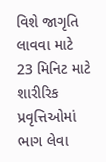વિશે જાગૃતિ લાવવા માટે 23 મિનિટ માટે શારીરિક પ્રવૃત્તિઓમાં ભાગ લેવા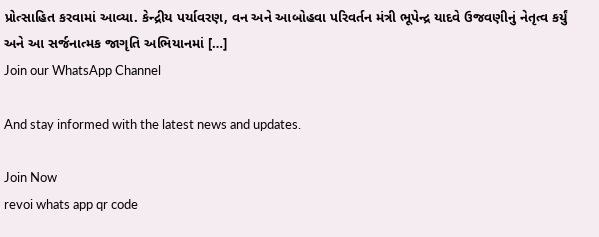પ્રોત્સાહિત કરવામાં આવ્યા. કેન્દ્રીય પર્યાવરણ, વન અને આબોહવા પરિવર્તન મંત્રી ભૂપેન્દ્ર યાદવે ઉજવણીનું નેતૃત્વ કર્યું અને આ સર્જનાત્મક જાગૃતિ અભિયાનમાં […]
Join our WhatsApp Channel

And stay informed with the latest news and updates.

Join Now
revoi whats app qr code